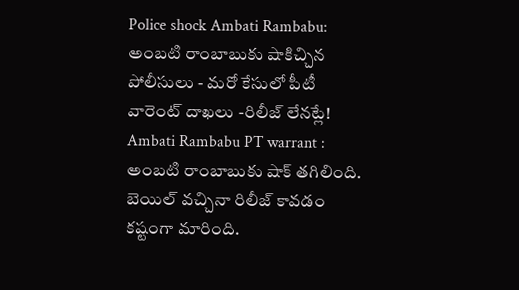Police shock Ambati Rambabu: అంబటి రాంబాబుకు షాకిచ్చిన పోలీసులు - మరో కేసులో పీటీ వారెంట్ దాఖలు -రిలీజ్ లేనట్లే!
Ambati Rambabu PT warrant : అంబటి రాంబాబుకు షాక్ తగిలింది. బెయిల్ వచ్చినా రిలీజ్ కావడం కష్టంగా మారింది.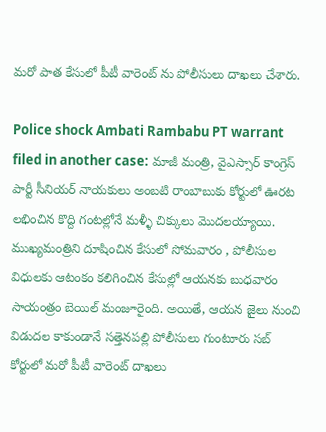మరో పాత కేసులో పీటీ వారెంట్ ను పోలీసులు దాఖలు చేశారు.

Police shock Ambati Rambabu PT warrant filed in another case: మాజీ మంత్రి, వైఎస్సార్ కాంగ్రెస్ పార్టీ సీనియర్ నాయకులు అంబటి రాంబాబుకు కోర్టులో ఊరట లభించిన కొద్ది గంటల్లోనే మళ్ళీ చిక్కులు మొదలయ్యాయి. ముఖ్యమంత్రిని దూషించిన కేసులో సోమవారం , పోలీసుల విధులకు ఆటంకం కలిగించిన కేసుల్లో ఆయనకు బుధవారం సాయంత్రం బెయిల్ మంజూరైంది. అయితే, ఆయన జైలు నుంచి విడుదల కాకుండానే సత్తెనపల్లి పోలీసులు గుంటూరు సబ్ కోర్టులో మరో పీటీ వారెంట్ దాఖలు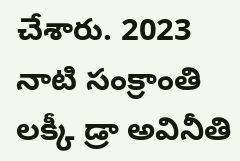చేశారు. 2023 నాటి సంక్రాంతి లక్కీ డ్రా అవినీతి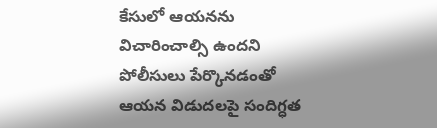కేసులో ఆయనను విచారించాల్సి ఉందని పోలీసులు పేర్కొనడంతో ఆయన విడుదలపై సందిగ్ధత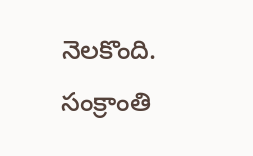నెలకొంది.
సంక్రాంతి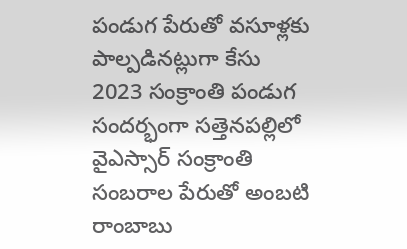పండుగ పేరుతో వసూళ్లకు పాల్పడినట్లుగా కేసు
2023 సంక్రాంతి పండుగ సందర్భంగా సత్తెనపల్లిలో వైఎస్సార్ సంక్రాంతి సంబరాల పేరుతో అంబటి రాంబాబు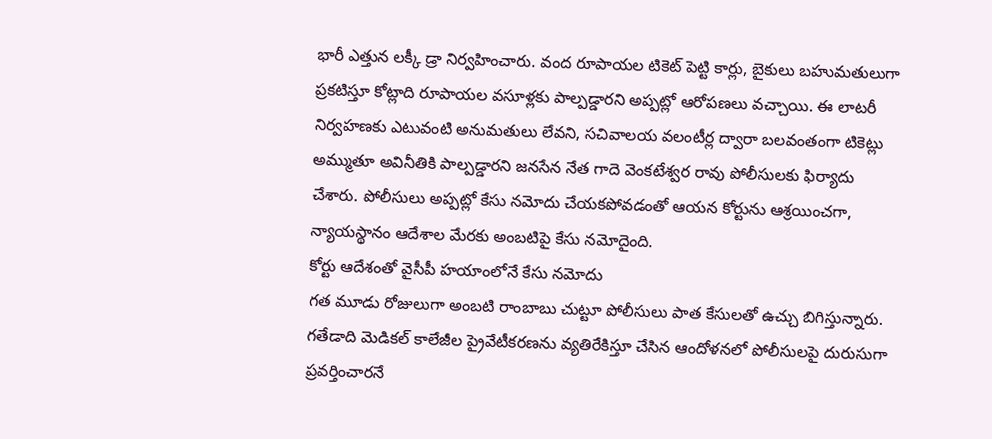భారీ ఎత్తున లక్కీ డ్రా నిర్వహించారు. వంద రూపాయల టికెట్ పెట్టి కార్లు, బైకులు బహుమతులుగా ప్రకటిస్తూ కోట్లాది రూపాయల వసూళ్లకు పాల్పడ్డారని అప్పట్లో ఆరోపణలు వచ్చాయి. ఈ లాటరీ నిర్వహణకు ఎటువంటి అనుమతులు లేవని, సచివాలయ వలంటీర్ల ద్వారా బలవంతంగా టికెట్లు అమ్ముతూ అవినీతికి పాల్పడ్డారని జనసేన నేత గాదె వెంకటేశ్వర రావు పోలీసులకు ఫిర్యాదు చేశారు. పోలీసులు అప్పట్లో కేసు నమోదు చేయకపోవడంతో ఆయన కోర్టును ఆశ్రయించగా, న్యాయస్థానం ఆదేశాల మేరకు అంబటిపై కేసు నమోదైంది.
కోర్టు ఆదేశంతో వైసీపీ హయాంలోనే కేసు నమోదు
గత మూడు రోజులుగా అంబటి రాంబాబు చుట్టూ పోలీసులు పాత కేసులతో ఉచ్చు బిగిస్తున్నారు. గతేడాది మెడికల్ కాలేజీల ప్రైవేటీకరణను వ్యతిరేకిస్తూ చేసిన ఆందోళనలో పోలీసులపై దురుసుగా ప్రవర్తించారనే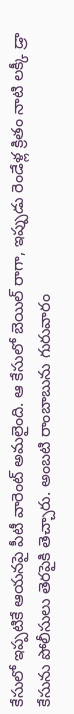కేసులో ఇప్పటికే ఆయనపై పీటీ వారెంట్ అమలైంది. ఆ కేసులో బెయిల్ రాగా, ఇప్పుడు రెండేళ్ల క్రితం నాటి లక్కీ డ్రా కేసును పోలీసులు తెరపైకి తెచ్చారు. అంబటి రాంబాబును గురువారం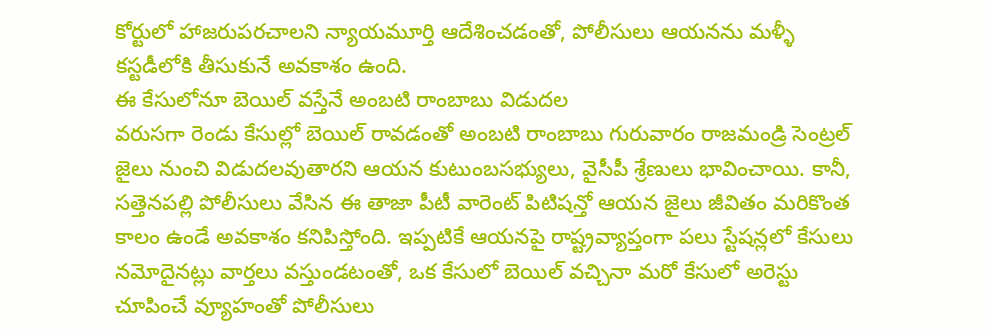కోర్టులో హాజరుపరచాలని న్యాయమూర్తి ఆదేశించడంతో, పోలీసులు ఆయనను మళ్ళీ కస్టడీలోకి తీసుకునే అవకాశం ఉంది.
ఈ కేసులోనూ బెయిల్ వస్తేనే అంబటి రాంబాబు విడుదల
వరుసగా రెండు కేసుల్లో బెయిల్ రావడంతో అంబటి రాంబాబు గురువారం రాజమండ్రి సెంట్రల్ జైలు నుంచి విడుదలవుతారని ఆయన కుటుంబసభ్యులు, వైసీపీ శ్రేణులు భావించాయి. కానీ, సత్తెనపల్లి పోలీసులు వేసిన ఈ తాజా పీటీ వారెంట్ పిటిషన్తో ఆయన జైలు జీవితం మరికొంత కాలం ఉండే అవకాశం కనిపిస్తోంది. ఇప్పటికే ఆయనపై రాష్ట్రవ్యాప్తంగా పలు స్టేషన్లలో కేసులు నమోదైనట్లు వార్తలు వస్తుండటంతో, ఒక కేసులో బెయిల్ వచ్చినా మరో కేసులో అరెస్టు చూపించే వ్యూహంతో పోలీసులు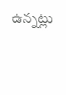ఉన్నట్లు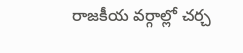రాజకీయ వర్గాల్లో చర్చ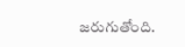జరుగుతోంది.